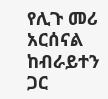የሊጉ መሪ አርሰናል ከብራይተን ጋር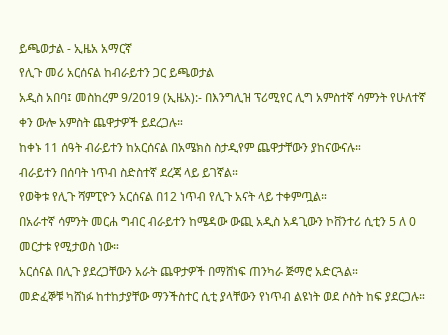ይጫወታል - ኢዜአ አማርኛ
የሊጉ መሪ አርሰናል ከብራይተን ጋር ይጫወታል
አዲስ አበባ፤ መስከረም 9/2019 (ኢዜአ):- በእንግሊዝ ፕሪሚየር ሊግ አምስተኛ ሳምንት የሁለተኛ ቀን ውሎ አምስት ጨዋታዎች ይደረጋሉ።
ከቀኑ 11 ሰዓት ብራይተን ከአርሰናል በአሜክስ ስታዲየም ጨዋታቸውን ያከናውናሉ።
ብራይተን በሰባት ነጥብ ስድስተኛ ደረጃ ላይ ይገኛል።
የወቅቱ የሊጉ ሻምፒዮን አርሰናል በ12 ነጥብ የሊጉ አናት ላይ ተቀምጧል።
በአራተኛ ሳምንት መርሐ ግብር ብራይተን ከሜዳው ውጪ አዲስ አዳጊውን ኮቨንተሪ ሲቲን 5 ለ 0 መርታቱ የሚታወስ ነው።
አርሰናል በሊጉ ያደረጋቸውን አራት ጨዋታዎች በማሸነፍ ጠንካራ ጅማሮ አድርጓል።
መድፈኞቹ ካሸነፉ ከተከታያቸው ማንችስተር ሲቲ ያላቸውን የነጥብ ልዩነት ወደ ሶስት ከፍ ያደርጋሉ።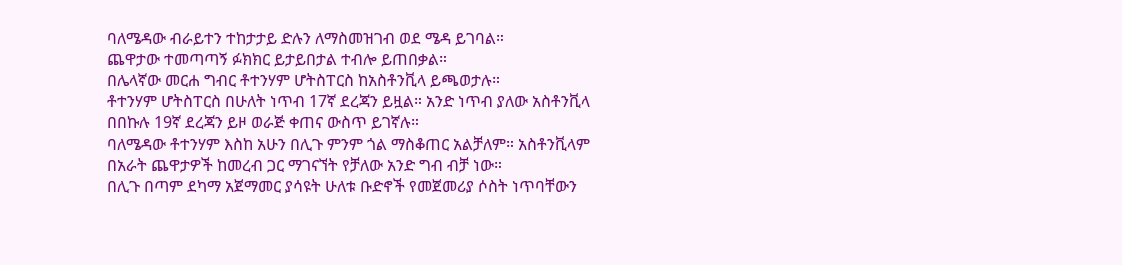ባለሜዳው ብራይተን ተከታታይ ድሉን ለማስመዝገብ ወደ ሜዳ ይገባል።
ጨዋታው ተመጣጣኝ ፉክክር ይታይበታል ተብሎ ይጠበቃል።
በሌላኛው መርሐ ግብር ቶተንሃም ሆትስፐርስ ከአስቶንቪላ ይጫወታሉ።
ቶተንሃም ሆትስፐርስ በሁለት ነጥብ 17ኛ ደረጃን ይዟል። አንድ ነጥብ ያለው አስቶንቪላ በበኩሉ 19ኛ ደረጃን ይዞ ወራጅ ቀጠና ውስጥ ይገኛሉ።
ባለሜዳው ቶተንሃም እስከ አሁን በሊጉ ምንም ጎል ማስቆጠር አልቻለም። አስቶንቪላም በአራት ጨዋታዎች ከመረብ ጋር ማገናኘት የቻለው አንድ ግብ ብቻ ነው።
በሊጉ በጣም ደካማ አጀማመር ያሳዩት ሁለቱ ቡድኖች የመጀመሪያ ሶስት ነጥባቸውን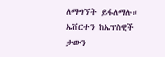ለማግኘት ይፋለማሉ።
ኤቨርተን ከኤፕስዊች ታውን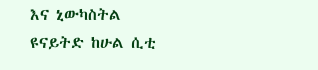እና ኒውካስትል ዩናይትድ ከሁል ሲቲ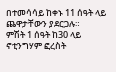በተመሳሳይ ከቀኑ 11 ሰዓት ላይ ጨዋታቸውን ያደርጋሉ።
ምሽት 1 ሰዓት ከ30 ላይ ኖቲንግሃም ፎረስት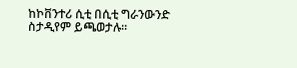ከኮቨንተሪ ሲቲ በሲቲ ግራንውንድ ስታዲየም ይጫወታሉ።